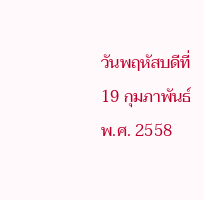วันพฤหัสบดีที่ 19 กุมภาพันธ์ พ.ศ. 2558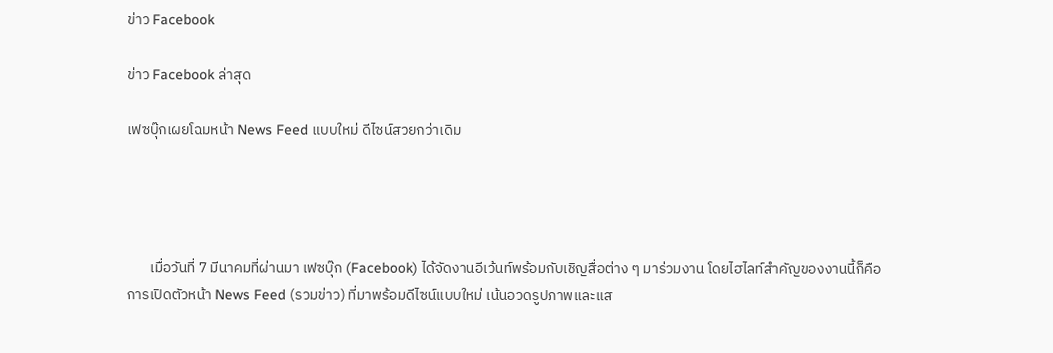ข่าว Facebook

ข่าว Facebook ล่าสุด

เฟซบุ๊กเผยโฉมหน้า News Feed แบบใหม่ ดีไซน์สวยกว่าเดิม




       เมื่อวันที่ 7 มีนาคมที่ผ่านมา เฟซบุ๊ก (Facebook) ได้จัดงานอีเว้นท์พร้อมกับเชิญสื่อต่าง ๆ มาร่วมงาน โดยไฮไลท์สำคัญของงานนี้ก็คือการเปิดตัวหน้า News Feed (รวมข่าว) ที่มาพร้อมดีไซน์แบบใหม่ เน้นอวดรูปภาพและแส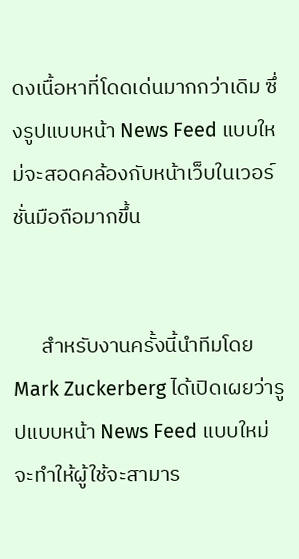ดงเนื้อหาที่โดดเด่นมากกว่าเดิม ซึ่งรูปแบบหน้า News Feed แบบใหม่จะสอดคล้องกับหน้าเว็บในเวอร์ชั่นมือถือมากขึ้น


      สำหรับงานครั้งนี้นำทีมโดย Mark Zuckerberg ได้เปิดเผยว่ารูปแบบหน้า News Feed แบบใหม่จะทำให้ผู้ใช้จะสามาร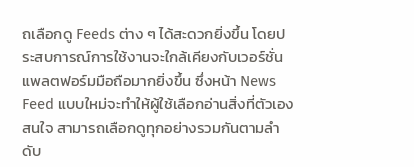ถเลือกดู Feeds ต่าง ๆ ได้สะดวกยิ่งขึ้น โดยประสบการณ์การใช้งานจะใกล้เคียงกับเวอร์ชั่นแพลตฟอร์มมือถือมากยิ่งขึ้น ซึ่งหน้า News Feed แบบใหม่จะทำให้ผู้ใช้เลือกอ่านสิ่งที่ตัวเองสนใจ สามารถเลือกดูทุกอย่างรวมกันตามลำดับ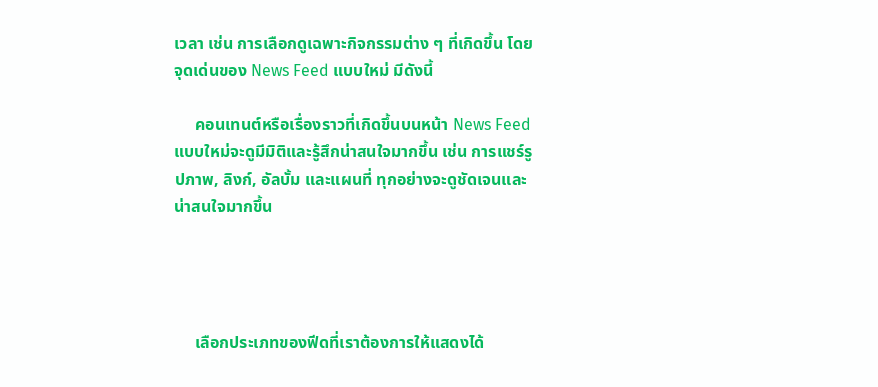เวลา เช่น การเลือกดูเฉพาะกิจกรรมต่าง ๆ ที่เกิดขึ้น โดยจุดเด่นของ News Feed แบบใหม่ มีดังนี้

     คอนเทนต์หรือเรื่องราวที่เกิดขึ้นบนหน้า News Feed แบบใหม่จะดูมีมิติและรู้สึกน่าสนใจมากขึ้น เช่น การแชร์รูปภาพ, ลิงก์, อัลบั้ม และแผนที่ ทุกอย่างจะดูชัดเจนและน่าสนใจมากขึ้น




     เลือกประเภทของฟีดที่เราต้องการให้แสดงได้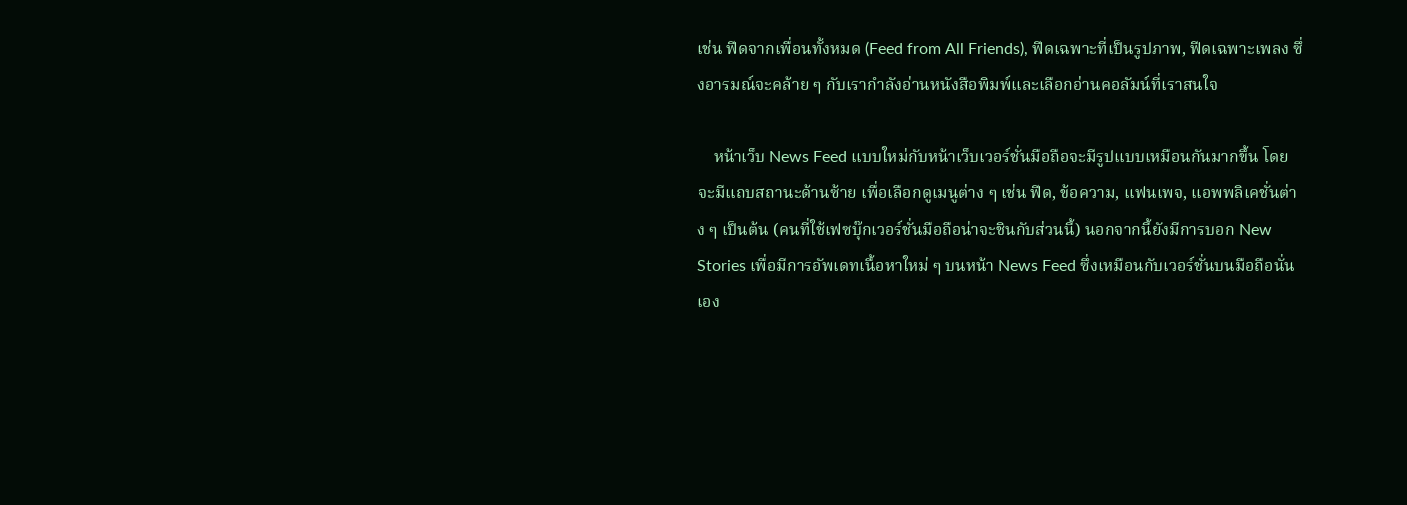เช่น ฟีดจากเพื่อนทั้งหมด (Feed from All Friends), ฟีดเฉพาะที่เป็นรูปภาพ, ฟีดเฉพาะเพลง ซึ่งอารมณ์จะคล้าย ๆ กับเรากำลังอ่านหนังสือพิมพ์และเลือกอ่านคอลัมน์ที่เราสนใจ

    หน้าเว็บ News Feed แบบใหม่กับหน้าเว็บเวอร์ชั่นมือถือจะมีรูปแบบเหมือนกันมากขึ้น โดยจะมีแถบสถานะด้านซ้าย เพื่อเลือกดูเมนูต่าง ๆ เช่น ฟีด, ข้อความ, แฟนเพจ, แอพพลิเคชั่นต่าง ๆ เป็นต้น (คนที่ใช้เฟซบุ๊กเวอร์ชั่นมือถือน่าจะชินกับส่วนนี้) นอกจากนี้ยังมีการบอก New Stories เพื่อมีการอัพเดทเนื้อหาใหม่ ๆ บนหน้า News Feed ซึ่งเหมือนกับเวอร์ชั่นบนมือถือนั่นเอง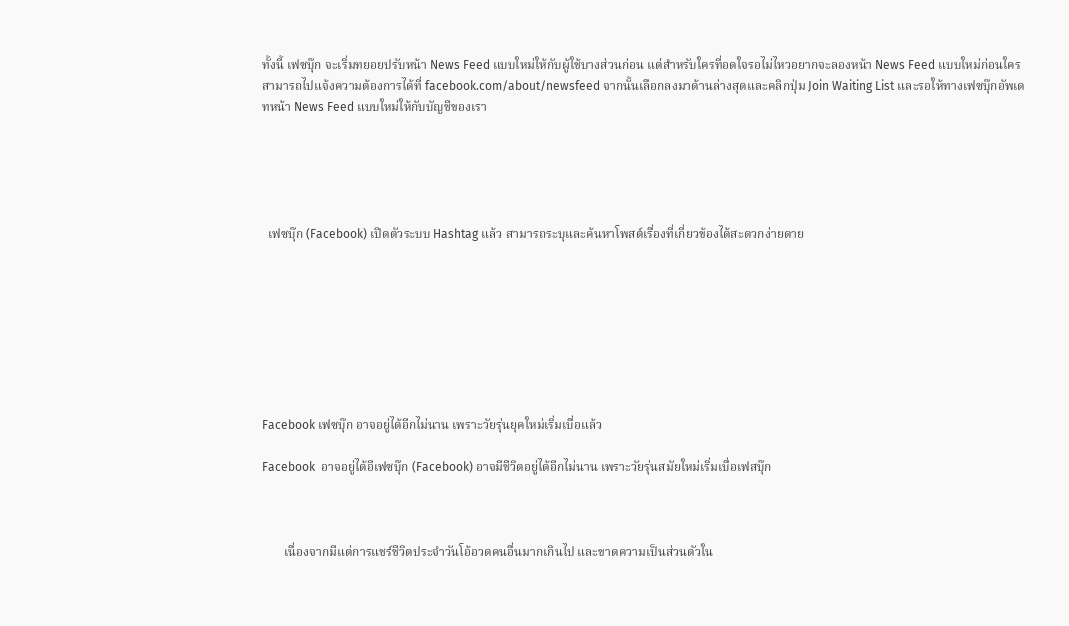ทั้งนี้ เฟซบุ๊ก จะเริ่มทยอยปรับหน้า News Feed แบบใหม่ให้กับผู้ใช้บางส่วนก่อน แต่สำหรับใครที่อดใจรอไม่ไหวอยากจะลองหน้า News Feed แบบใหม่ก่อนใคร สามารถไปแจ้งความต้องการได้ที่ facebook.com/about/newsfeed จากนั้นเลือกลงมาด้านล่างสุดและคลิกปุ่ม Join Waiting List และรอให้ทางเฟซบุ๊กอัพเดทหน้า News Feed แบบใหม่ให้กับบัญชีของเรา





  เฟซบุ๊ก (Facebook) เปิดตัวระบบ Hashtag แล้ว สามารถระบุและค้นหาโพสต์เรื่องที่เกี่ยวข้องได้สะดวกง่ายดาย








Facebook เฟซบุ๊ก อาจอยู่ได้อีกไม่นาน เพราะวัยรุ่นยุคใหม่เริ่มเบื่อแล้ว

Facebook  อาจอยู่ได้อีเฟซบุ๊ก (Facebook) อาจมีชีวิตอยู่ได้อีกไม่นาน เพราะวัยรุ่นสมัยใหม่เริ่มเบื่อเฟสบุ๊ก



       เนื่องจากมีแต่การแชร์ชีวิตประจำวันโอ้อวดคนอื่นมากเกินไป และขาดความเป็นส่วนตัวใน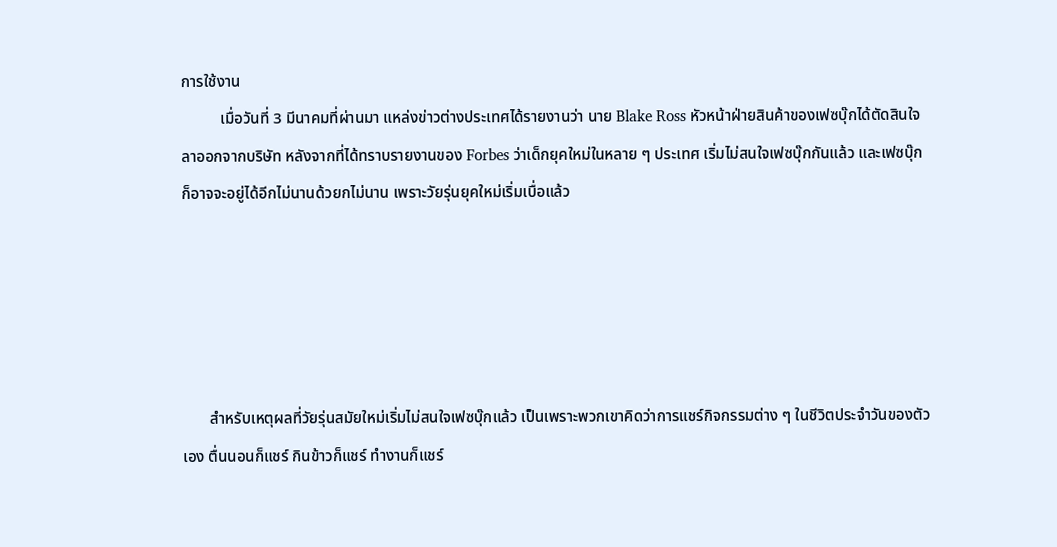การใช้งาน
          เมื่อวันที่ 3 มีนาคมที่ผ่านมา แหล่งข่าวต่างประเทศได้รายงานว่า นาย Blake Ross หัวหน้าฝ่ายสินค้าของเฟซบุ๊กได้ตัดสินใจลาออกจากบริษัท หลังจากที่ได้ทราบรายงานของ Forbes ว่าเด็กยุคใหม่ในหลาย ๆ ประเทศ เริ่มไม่สนใจเฟซบุ๊กกันแล้ว และเฟซบุ๊กก็อาจจะอยู่ได้อีกไม่นานด้วยกไม่นาน เพราะวัยรุ่นยุคใหม่เริ่มเบื่อแล้ว





       สำหรับเหตุผลที่วัยรุ่นสมัยใหม่เริ่มไม่สนใจเฟซบุ๊กแล้ว เป็นเพราะพวกเขาคิดว่าการแชร์กิจกรรมต่าง ๆ ในชีวิตประจำวันของตัวเอง ตื่นนอนก็แชร์ กินข้าวก็แชร์ ทำงานก็แชร์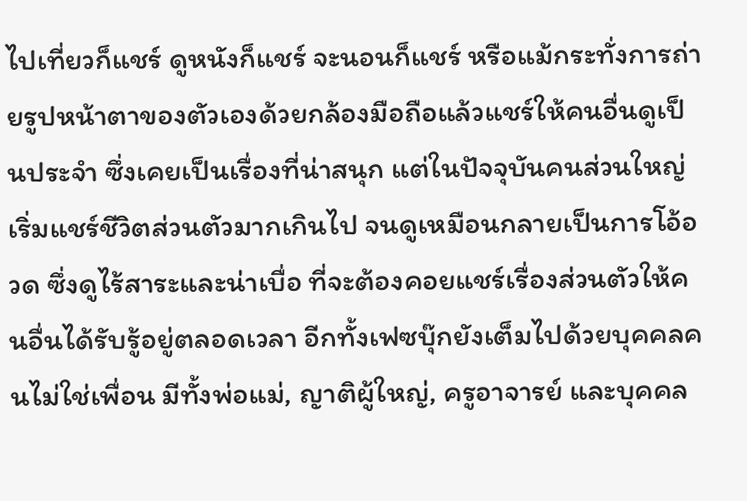ไปเที่ยวก็แชร์ ดูหนังก็แชร์ จะนอนก็แชร์ หรือแม้กระทั่งการถ่ายรูปหน้าตาของตัวเองด้วยกล้องมือถือแล้วแชร์ให้คนอื่นดูเป็นประจำ ซึ่งเคยเป็นเรื่องที่น่าสนุก แต่ในปัจจุบันคนส่วนใหญ่เริ่มแชร์ชีวิตส่วนตัวมากเกินไป จนดูเหมือนกลายเป็นการโอ้อวด ซึ่งดูไร้สาระและน่าเบื่อ ที่จะต้องคอยแชร์เรื่องส่วนตัวให้คนอื่นได้รับรู้อยู่ตลอดเวลา อีกทั้งเฟซบุ๊กยังเต็มไปด้วยบุคคลคนไม่ใช่เพื่อน มีทั้งพ่อแม่, ญาติผู้ใหญ่, ครูอาจารย์ และบุคคล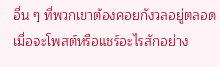อื่น ๆ ที่พวกเขาต้องคอยกังวลอยู่ตลอดเมื่อจะโพสต์หรือแชร์อะไรสักอย่าง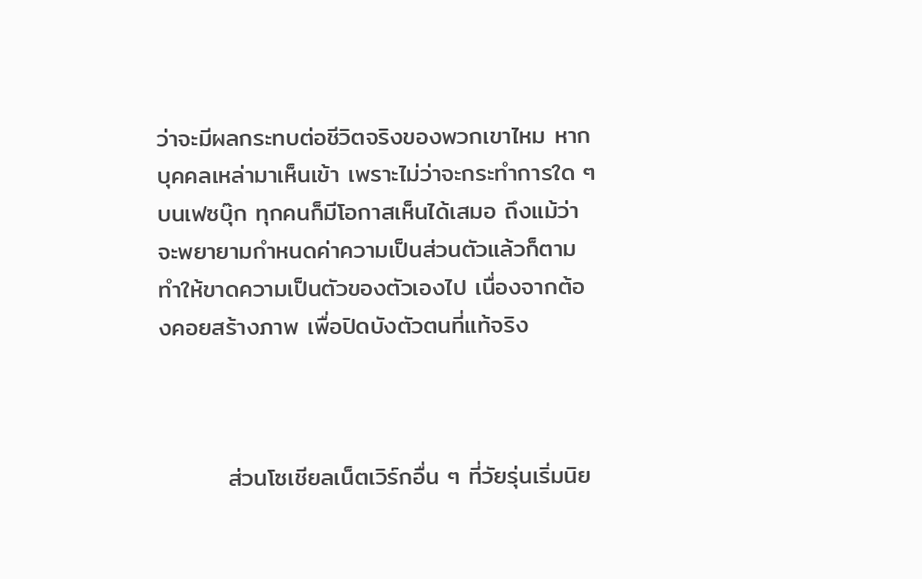ว่าจะมีผลกระทบต่อชีวิตจริงของพวกเขาไหม หากบุคคลเหล่ามาเห็นเข้า เพราะไม่ว่าจะกระทำการใด ๆ บนเฟซบุ๊ก ทุกคนก็มีโอกาสเห็นได้เสมอ ถึงแม้ว่าจะพยายามกำหนดค่าความเป็นส่วนตัวแล้วก็ตาม ทำให้ขาดความเป็นตัวของตัวเองไป เนื่องจากต้องคอยสร้างภาพ เพื่อปิดบังตัวตนที่แท้จริง



        ส่วนโซเชียลเน็ตเวิร์กอื่น ๆ ที่วัยรุ่นเริ่มนิย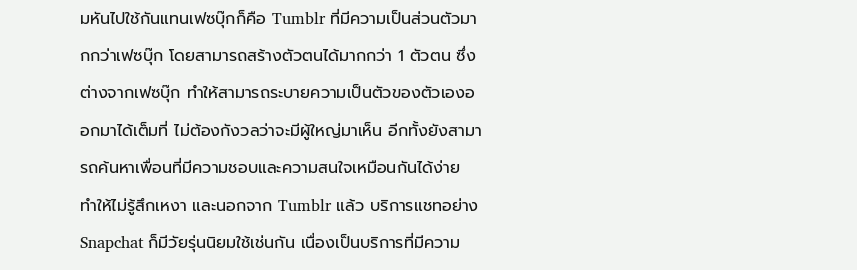มหันไปใช้กันแทนเฟซบุ๊กก็คือ Tumblr ที่มีความเป็นส่วนตัวมากกว่าเฟซบุ๊ก โดยสามารถสร้างตัวตนได้มากกว่า 1 ตัวตน ซึ่งต่างจากเฟซบุ๊ก ทำให้สามารถระบายความเป็นตัวของตัวเองออกมาได้เต็มที่ ไม่ต้องกังวลว่าจะมีผู้ใหญ่มาเห็น อีกทั้งยังสามารถค้นหาเพื่อนที่มีความชอบและความสนใจเหมือนกันได้ง่าย ทำให้ไม่รู้สึกเหงา และนอกจาก Tumblr แล้ว บริการแชทอย่าง Snapchat ก็มีวัยรุ่นนิยมใช้เช่นกัน เนื่องเป็นบริการที่มีความ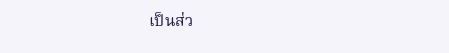เป็นส่ว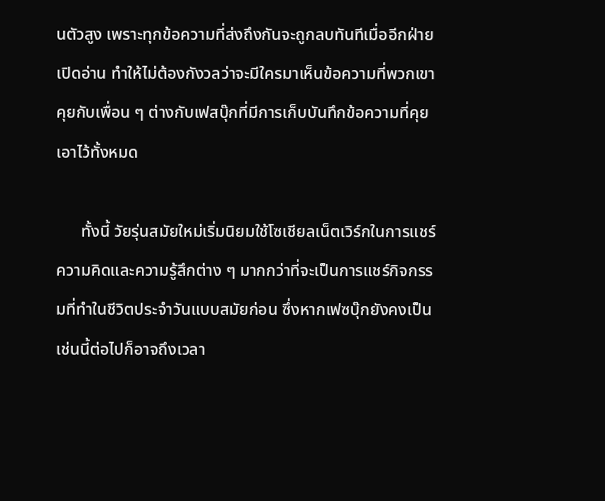นตัวสูง เพราะทุกข้อความที่ส่งถึงกันจะถูกลบทันทีเมื่ออีกฝ่ายเปิดอ่าน ทำให้ไม่ต้องกังวลว่าจะมีใครมาเห็นข้อความที่พวกเขาคุยกับเพื่อน ๆ ต่างกับเฟสบุ๊กที่มีการเก็บบันทึกข้อความที่คุยเอาไว้ทั้งหมด

      ทั้งนี้ วัยรุ่นสมัยใหม่เริ่มนิยมใช้โซเชียลเน็ตเวิร์กในการแชร์ความคิดและความรู้สึกต่าง ๆ มากกว่าที่จะเป็นการแชร์กิจกรรมที่ทำในชีวิตประจำวันแบบสมัยก่อน ซึ่งหากเฟซบุ๊กยังคงเป็นเช่นนี้ต่อไปก็อาจถึงเวลา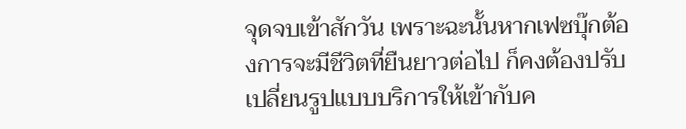จุดจบเข้าสักวัน เพราะฉะนั้นหากเฟซบุ๊กต้องการจะมีชีวิตที่ยืนยาวต่อไป ก็คงต้องปรับเปลี่ยนรูปแบบบริการให้เข้ากับค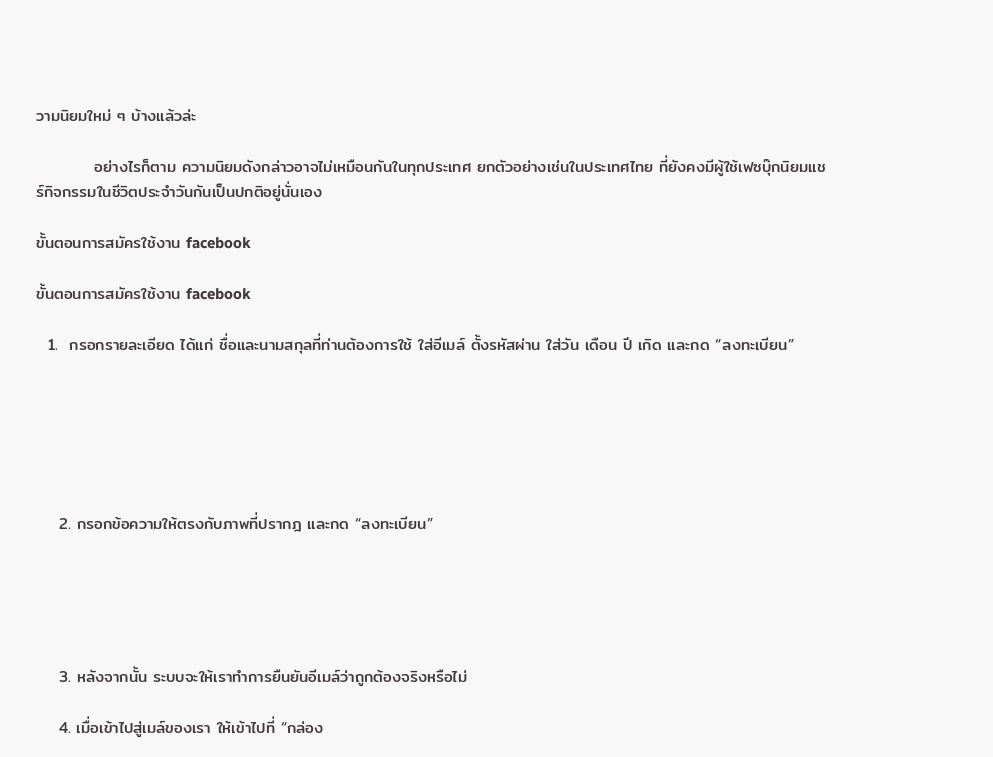วามนิยมใหม่ ๆ บ้างแล้วล่ะ

          อย่างไรก็ตาม ความนิยมดังกล่าวอาจไม่เหมือนกันในทุกประเทศ ยกตัวอย่างเช่นในประเทศไทย ที่ยังคงมีผู้ใช้เฟซบุ๊กนิยมแชร์กิจกรรมในชีวิตประจำวันกันเป็นปกติอยู่นั่นเอง

ขั้นตอนการสมัครใช้งาน facebook

ขั้นตอนการสมัครใช้งาน facebook

  1.  กรอกรายละเอียด ได้แก่ ชื่อและนามสกุลที่ท่านต้องการใช้ ใส่อีเมล์ ตั้งรหัสผ่าน ใส่วัน เดือน ปี เกิด และกด “ลงทะเบียน”






    2. กรอกข้อความให้ตรงกับภาพที่ปรากฎ และกด “ลงทะเบียน”





    3. หลังจากนั้น ระบบจะให้เราทำการยืนยันอีเมล์ว่าถูกต้องจริงหรือไม่

    4. เมื่อเข้าไปสู่เมล์ของเรา ให้เข้าไปที่ “กล่อง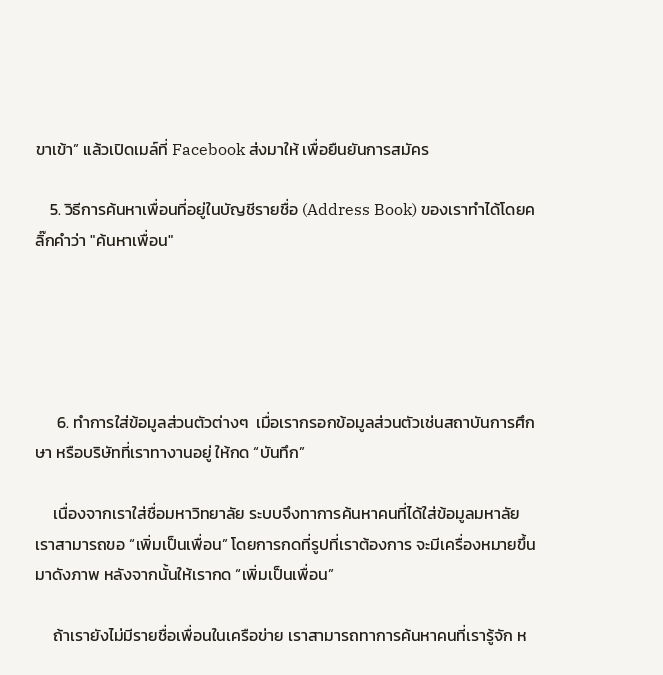ขาเข้า” แล้วเปิดเมล์ที่ Facebook ส่งมาให้ เพื่อยืนยันการสมัคร

    5. วิธีการค้นหาเพื่อนที่อยู่ในบัญชีรายชื่อ (Address Book) ของเราทำได้โดยคลิ๊กคำว่า "ค้นหาเพื่อน"





      6. ทำการใส่ข้อมูลส่วนตัวต่างๆ  เมื่อเรากรอกข้อมูลส่วนตัวเช่นสถาบันการศึกษา หรือบริษัทที่เราทางานอยู่ ให้กด “บันทึก”

     เนื่องจากเราใส่ชื่อมหาวิทยาลัย ระบบจึงทาการค้นหาคนที่ได้ใส่ข้อมูลมหาลัย เราสามารถขอ “เพิ่มเป็นเพื่อน” โดยการกดที่รูปที่เราต้องการ จะมีเครื่องหมายขึ้นมาดังภาพ หลังจากนั้นให้เรากด “เพิ่มเป็นเพื่อน”

     ถ้าเรายังไม่มีรายชื่อเพื่อนในเครือข่าย เราสามารถทาการค้นหาคนที่เรารู้จัก ห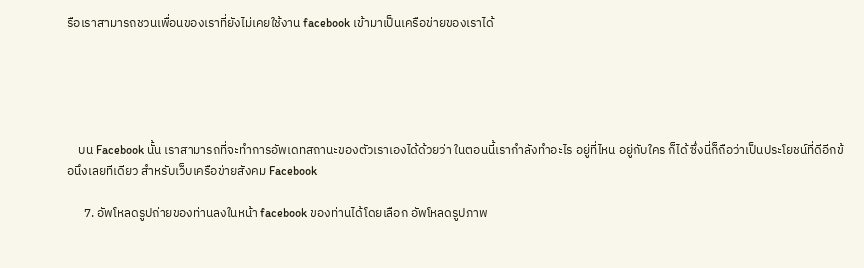รือเราสามารถชวนเพื่อนของเราที่ยังไม่เคยใช้งาน facebook เข้ามาเป็นเครือข่ายของเราได้





    บน Facebook นั้น เราสามารถที่จะทำการอัพเดทสถานะของตัวเราเองได้ด้วยว่า ในตอนนี้เรากำลังทำอะไร อยู่ที่ไหน อยู่กับใคร ก็ได้ ซึ่งนี่ก็ถือว่าเป็นประโยชน์ที่ดีอีกข้อนึงเลยทีเดียว สำหรับเว็บเครือข่ายสังคม Facebook

      7. อัพโหลดรูปถ่ายของท่านลงในหน้า facebook ของท่านได้โดยเลือก อัพโหลดรูปภาพ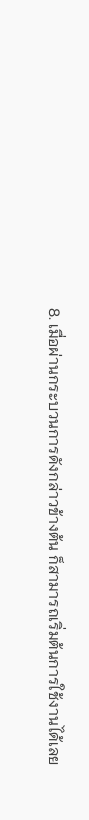8. เมื่อผ่านกระบวนการดังกล่าวข้างต้น ก็สามารถเริ่มต้นการใช้งานได้เลย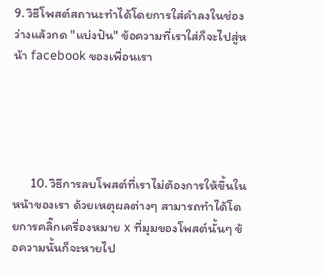9. วิธีโพสต์สถานะทำได้โดยการใส่คำลงในช่องว่างแล้วกด "แบ่งปัน" ข้อความที่เราใส่ก็จะไปสู่หน้า facebook ของเพื่อนเรา





      10. วิธีการลบโพสต์ที่เราไม่ต้องการให้ขึ้นในหน้าของเรา ด้วยเหตุผลต่างๆ สามารถทำได้โดยการคลิ๊กเครื่องหมาย x ที่มุมของโพสต์นั้นๆ ข้อความนั้นก็จะหายไป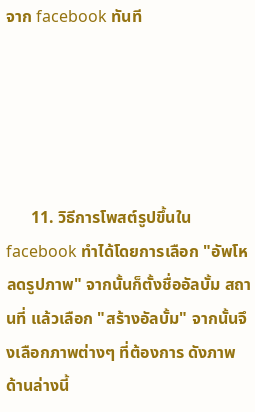จาก facebook ทันที





      11. วิธีการโพสต์รูปขึ้นใน facebook ทำได้โดยการเลือก "อัพโหลดรูปภาพ" จากนั้นก็ตั้งชื่ออัลบั้ม สถานที่ แล้วเลือก "สร้างอัลบั้ม" จากนั้นจึงเลือกภาพต่างๆ ที่ต้องการ ดังภาพด้านล่างนี้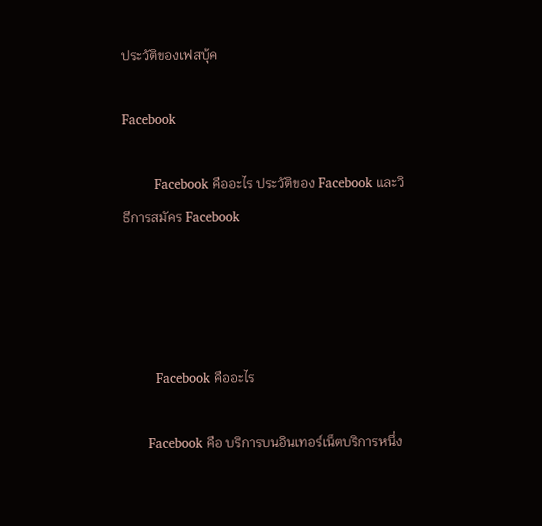ประวัติของเฟสบุ้ค

Facebook

        Facebook คืออะไร ประวัติของ Facebook และวิธีการสมัคร Facebook




        Facebook คืออะไร

      Facebook คือ บริการบนอินเทอร์เน็ตบริการหนึ่ง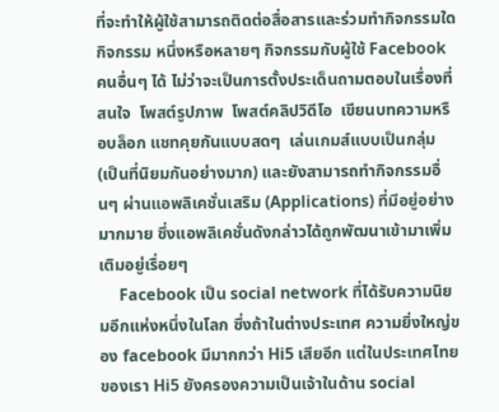ที่จะทำให้ผู้ใช้สามารถติดต่อสื่อสารและร่วมทำกิจกรรมใดกิจกรรม หนึ่งหรือหลายๆ กิจกรรมกับผู้ใช้ Facebook คนอื่นๆ ได้ ไม่ว่าจะเป็นการตั้งประเด็นถามตอบในเรื่องที่สนใจ  โพสต์รูปภาพ  โพสต์คลิปวิดีโอ  เขียนบทความหรือบล็อก แชทคุยกันแบบสดๆ  เล่นเกมส์แบบเป็นกลุ่ม (เป็นที่นิยมกันอย่างมาก) และยังสามารถทำกิจกรรมอื่นๆ ผ่านแอพลิเคชั่นเสริม (Applications) ที่มีอยู่อย่างมากมาย ซึ่งแอพลิเคชั่นดังกล่าวได้ถูกพัฒนาเข้ามาเพิ่ม เติมอยู่เรื่อยๆ
     Facebook เป็น social network ที่ได้รับความนิยมอีกแห่งหนึ่งในโลก ซึ่งถ้าในต่างประเทศ ความยิ่งใหญ่ของ facebook มีมากกว่า Hi5 เสียอีก แต่ในประเทศไทยของเรา Hi5 ยังครองความเป็นเจ้าในด้าน social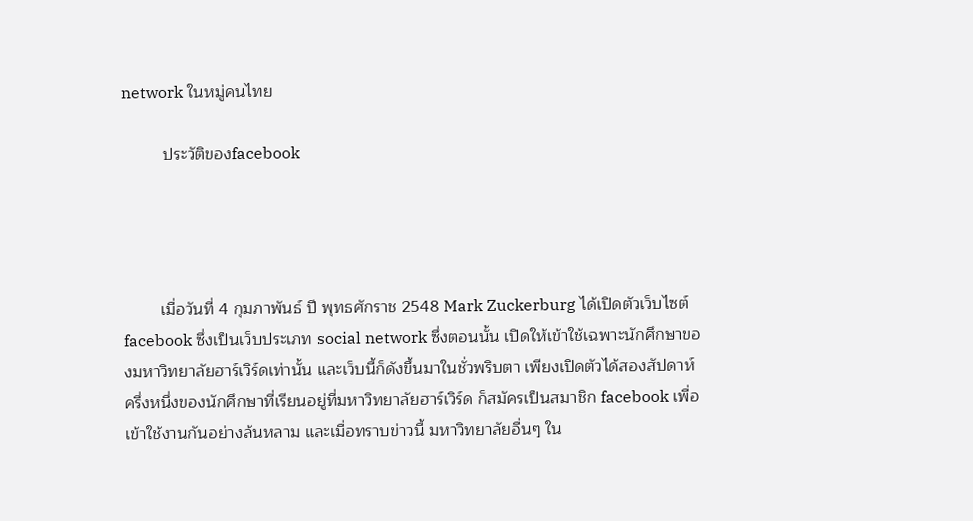network ในหมู่คนไทย

         ประวัติของfacebook




        เมื่อวันที่ 4 กุมภาพันธ์ ปี พุทธศักราช 2548 Mark Zuckerburg ได้เปิดตัวเว็บไซต์ facebook ซึ่งเป็นเว็บประเภท social network ซึ่งตอนนั้น เปิดให้เข้าใช้เฉพาะนักศึกษาของมหาวิทยาลัยฮาร์เวิร์ดเท่านั้น และเว็บนี้ก็ดังขึ้นมาในชั่วพริบตา เพียงเปิดตัวได้สองสัปดาห์ ครึ่งหนึ่งของนักศึกษาที่เรียนอยู่ที่มหาวิทยาลัยฮาร์เวิร์ด ก็สมัครเป็นสมาชิก facebook เพื่อเข้าใช้งานกันอย่างล้นหลาม และเมื่อทราบข่าวนี้ มหาวิทยาลัยอื่นๆ ใน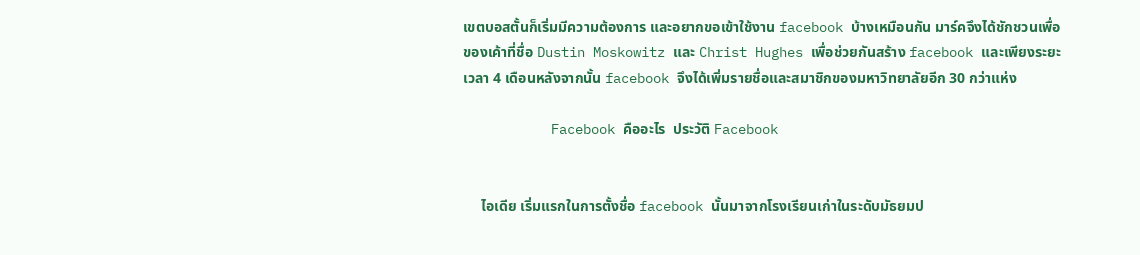เขตบอสตั้นก็เริ่มมีความต้องการ และอยากขอเข้าใช้งาน facebook บ้างเหมือนกัน มาร์คจึงได้ชักชวนเพื่อของเค้าที่ชื่อ Dustin Moskowitz และ Christ Hughes เพื่อช่วยกันสร้าง facebook และเพียงระยะเวลา 4 เดือนหลังจากนั้น facebook จึงได้เพิ่มรายชื่อและสมาชิกของมหาวิทยาลัยอีก 30 กว่าแห่ง

           Facebook คืออะไร  ประวัติ Facebook


     ไอเดีย เริ่มแรกในการตั้งชื่อ facebook นั้นมาจากโรงเรียนเก่าในระดับมัธยมป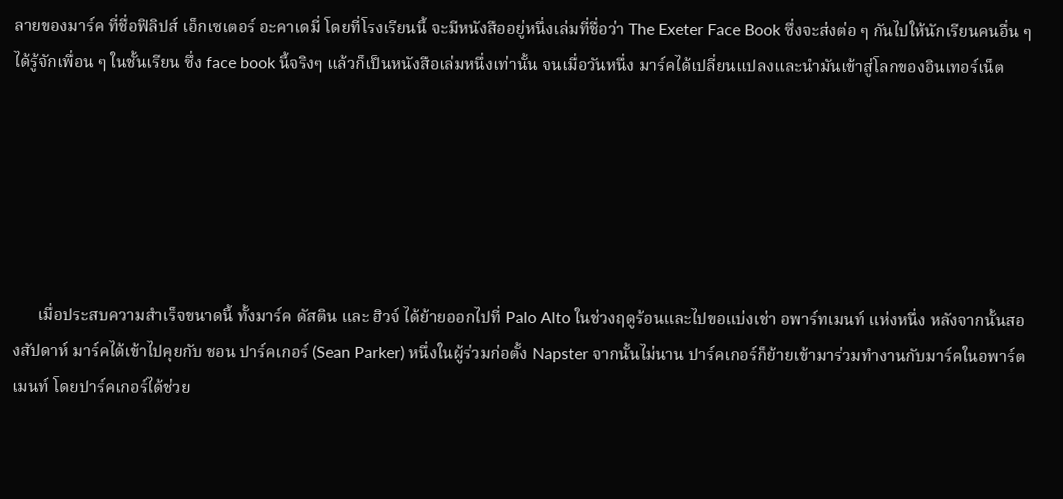ลายของมาร์ค ที่ชื่อฟิลิปส์ เอ็กเซเตอร์ อะคาเดมี่ โดยที่โรงเรียนนี้ จะมีหนังสืออยู่หนึ่งเล่มที่ชื่อว่า The Exeter Face Book ซึ่งจะส่งต่อ ๆ กันไปให้นักเรียนคนอื่น ๆ ได้รู้จักเพื่อน ๆ ในชั้นเรียน ซึ่ง face book นี้จริงๆ แล้วก็เป็นหนังสือเล่มหนึ่งเท่านั้น จนเมื่อวันหนึ่ง มาร์คได้เปลี่ยนแปลงและนำมันเข้าสู่โลกของอินเทอร์เน็ต






      เมื่อประสบความสำเร็จขนาดนี้ ทั้งมาร์ค ดัสติน และ ฮิวจ์ ได้ย้ายออกไปที่ Palo Alto ในช่วงฤดูร้อนและไปขอแบ่งเช่า อพาร์ทเมนท์ แห่งหนึ่ง หลังจากนั้นสองสัปดาห์ มาร์คได้เข้าไปคุยกับ ชอน ปาร์คเกอร์ (Sean Parker) หนึ่งในผู้ร่วมก่อตั้ง Napster จากนั้นไม่นาน ปาร์คเกอร์ก็ย้ายเข้ามาร่วมทำงานกับมาร์คในอพาร์ตเมนท์ โดยปาร์คเกอร์ได้ช่วย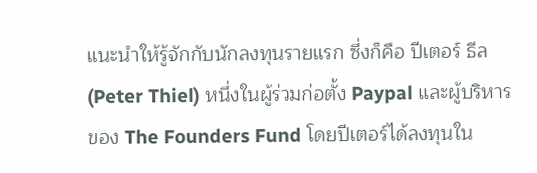แนะนำให้รู้จักกับนักลงทุนรายแรก ซึ่งก็คือ ปีเตอร์ ธีล (Peter Thiel) หนึ่งในผู้ร่วมก่อตั้ง Paypal และผู้บริหารของ The Founders Fund โดยปีเตอร์ได้ลงทุนใน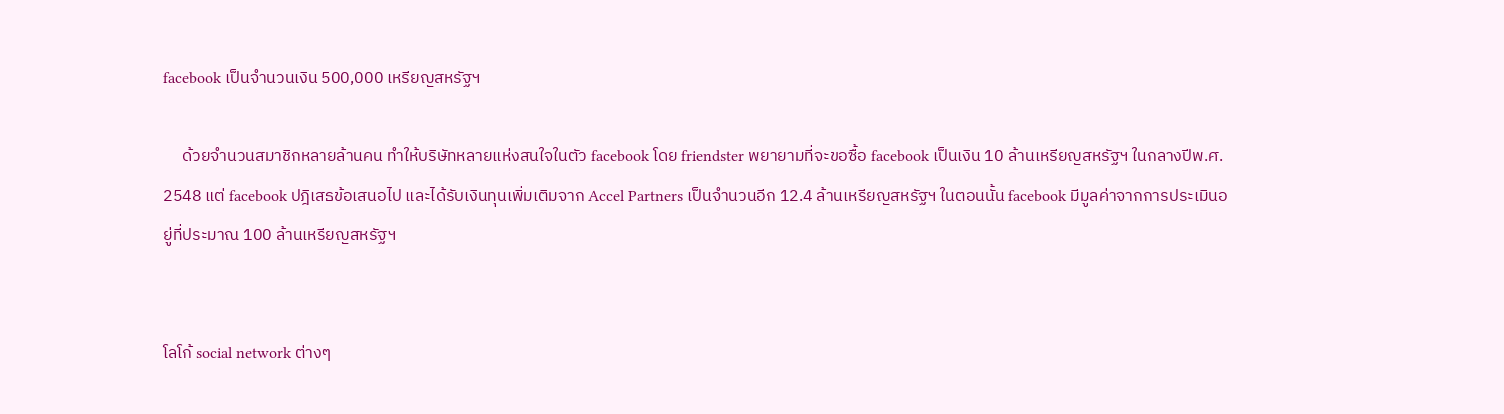facebook เป็นจำนวนเงิน 500,000 เหรียญสหรัฐฯ

     ด้วยจำนวนสมาชิกหลายล้านคน ทำให้บริษัทหลายแห่งสนใจในตัว facebook โดย friendster พยายามที่จะขอซื้อ facebook เป็นเงิน 10 ล้านเหรียญสหรัฐฯ ในกลางปีพ.ศ. 2548 แต่ facebook ปฎิเสธข้อเสนอไป และได้รับเงินทุนเพิ่มเติมจาก Accel Partners เป็นจำนวนอีก 12.4 ล้านเหรียญสหรัฐฯ ในตอนนั้น facebook มีมูลค่าจากการประเมินอยู่ที่ประมาณ 100 ล้านเหรียญสหรัฐฯ


โลโก้ social network ต่างๆ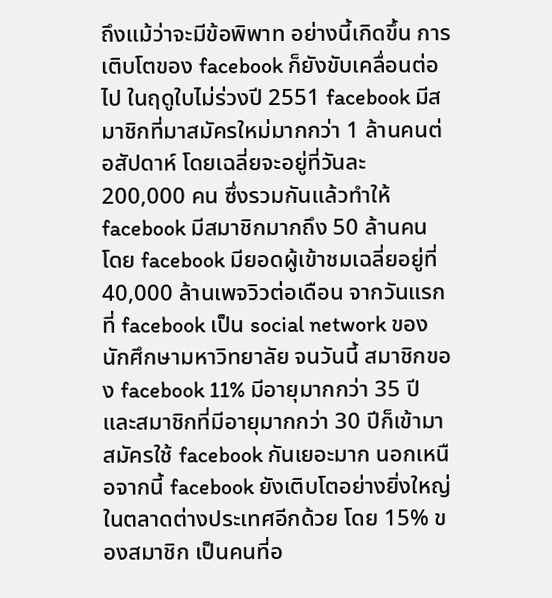ถึงแม้ว่าจะมีข้อพิพาท อย่างนี้เกิดขึ้น การเติบโตของ facebook ก็ยังขับเคลื่อนต่อไป ในฤดูใบไม่ร่วงปี 2551 facebook มีสมาชิกที่มาสมัครใหม่มากกว่า 1 ล้านคนต่อสัปดาห์ โดยเฉลี่ยจะอยู่ที่วันละ 200,000 คน ซึ่งรวมกันแล้วทำให้ facebook มีสมาชิกมากถึง 50 ล้านคน โดย facebook มียอดผู้เข้าชมเฉลี่ยอยู่ที่ 40,000 ล้านเพจวิวต่อเดือน จากวันแรกที่ facebook เป็น social network ของนักศึกษามหาวิทยาลัย จนวันนี้ สมาชิกของ facebook 11% มีอายุมากกว่า 35 ปี และสมาชิกที่มีอายุมากกว่า 30 ปีก็เข้ามาสมัครใช้ facebook กันเยอะมาก นอกเหนือจากนี้ facebook ยังเติบโตอย่างยิ่งใหญ่ในตลาดต่างประเทศอีกด้วย โดย 15% ของสมาชิก เป็นคนที่อ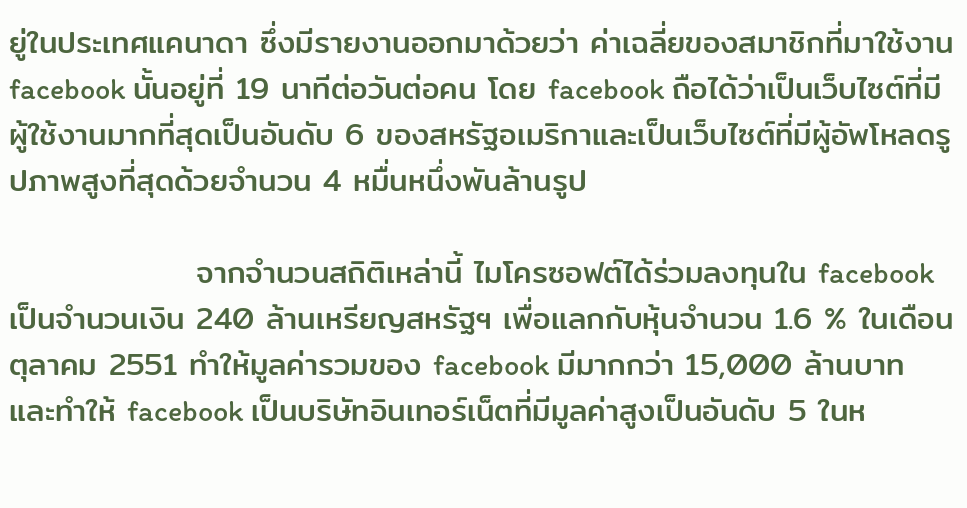ยู่ในประเทศแคนาดา ซึ่งมีรายงานออกมาด้วยว่า ค่าเฉลี่ยของสมาชิกที่มาใช้งาน facebook นั้นอยู่ที่ 19 นาทีต่อวันต่อคน โดย facebook ถือได้ว่าเป็นเว็บไซต์ที่มีผู้ใช้งานมากที่สุดเป็นอันดับ 6 ของสหรัฐอเมริกาและเป็นเว็บไซต์ที่มีผู้อัพโหลดรูปภาพสูงที่สุดด้วยจำนวน 4 หมื่นหนึ่งพันล้านรูป

                จากจำนวนสถิติเหล่านี้ ไมโครซอฟต์ได้ร่วมลงทุนใน facebook เป็นจำนวนเงิน 240 ล้านเหรียญสหรัฐฯ เพื่อแลกกับหุ้นจำนวน 1.6 % ในเดือนตุลาคม 2551 ทำให้มูลค่ารวมของ facebook มีมากกว่า 15,000 ล้านบาท และทำให้ facebook เป็นบริษัทอินเทอร์เน็ตที่มีมูลค่าสูงเป็นอันดับ 5 ในห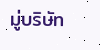มู่บริษัท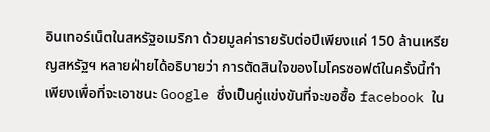อินเทอร์เน็ตในสหรัฐอเมริกา ด้วยมูลค่ารายรับต่อปีเพียงแค่ 150 ล้านเหรียญสหรัฐฯ หลายฝ่ายได้อธิบายว่า การตัดสินใจของไมโครซอฟต์ในครั้งนี้ทำเพียงเพื่อที่จะเอาชนะ Google ซึ่งเป็นคู่แข่งขันที่จะขอซื้อ facebook ใน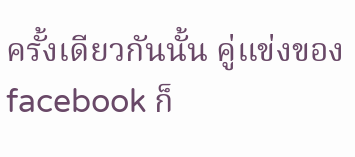ครั้งเดียวกันนั้น คู่แข่งของ facebook ก็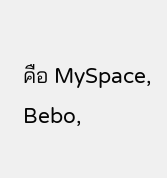คือ MySpace, Bebo,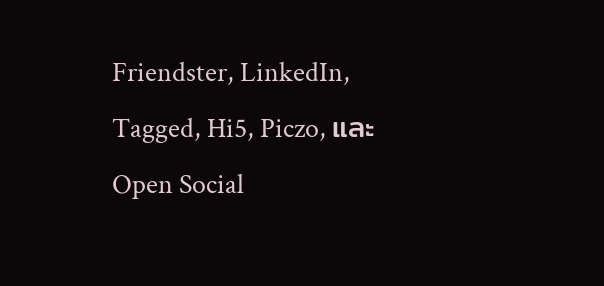Friendster, LinkedIn, Tagged, Hi5, Piczo, และ Open Social